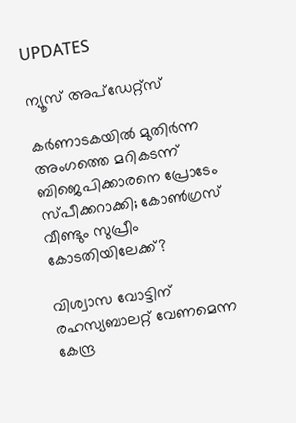UPDATES

ന്യൂസ് അപ്ഡേറ്റ്സ്

കര്‍ണാടകയില്‍ മുതിര്‍ന്ന അംഗത്തെ മറികടന്ന് ബിജെപിക്കാരനെ പ്രോടേം സ്പീക്കറാക്കി; കോണ്‍ഗ്രസ് വീണ്ടും സുപ്രീം കോടതിയിലേക്ക്?

വിശ്വാസ വോട്ടിന് രഹസ്യബാലറ്റ് വേണമെന്ന കേന്ദ്ര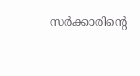സര്‍ക്കാരിന്റെ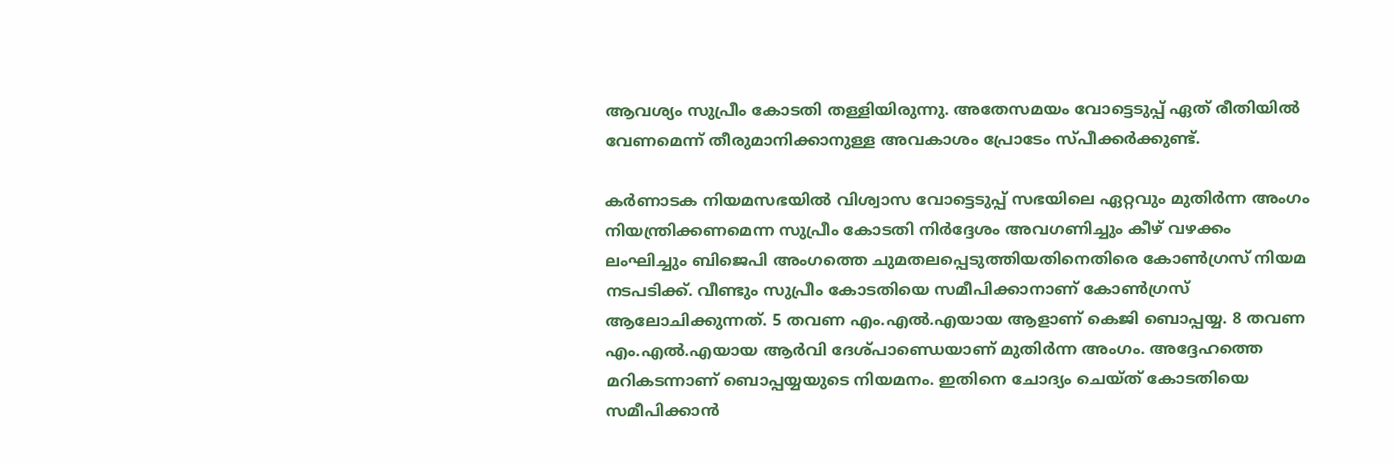ആവശ്യം സുപ്രീം കോടതി തള്ളിയിരുന്നു. അതേസമയം വോട്ടെടുപ്പ് ഏത് രീതിയില്‍ വേണമെന്ന് തീരുമാനിക്കാനുള്ള അവകാശം പ്രോടേം സ്പീക്കര്‍ക്കുണ്ട്.

കര്‍ണാടക നിയമസഭയില്‍ വിശ്വാസ വോട്ടെടുപ്പ് സഭയിലെ ഏറ്റവും മുതിര്‍ന്ന അംഗം നിയന്ത്രിക്കണമെന്ന സുപ്രീം കോടതി നിര്‍ദ്ദേശം അവഗണിച്ചും കീഴ് വഴക്കം ലംഘിച്ചും ബിജെപി അംഗത്തെ ചുമതലപ്പെടുത്തിയതിനെതിരെ കോണ്‍ഗ്രസ് നിയമ നടപടിക്ക്. വീണ്ടും സുപ്രീം കോടതിയെ സമീപിക്കാനാണ് കോണ്‍ഗ്രസ് ആലോചിക്കുന്നത്. 5 തവണ എം.എൽ.എയായ ആളാണ് കെജി ബൊപ്പയ്യ. 8 തവണ എം.എൽ.എയായ ആർവി ദേശ്പാണ്ഡെയാണ് മുതിർന്ന അംഗം. അദ്ദേഹത്തെ മറികടന്നാണ് ബൊപ്പയ്യയുടെ നിയമനം. ഇതിനെ ചോദ്യം ചെയ്ത് കോടതിയെ സമീപിക്കാൻ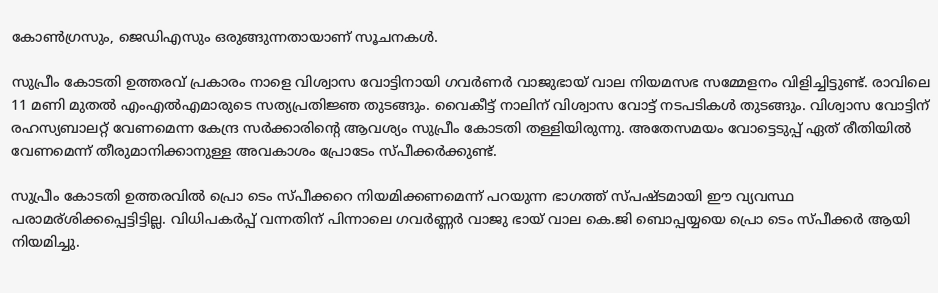കോൺഗ്രസും, ജെഡിഎസും ഒരുങ്ങുന്നതായാണ് സൂചനകൾ.

സുപ്രീം കോടതി ഉത്തരവ് പ്രകാരം നാളെ വിശ്വാസ വോട്ടിനായി ഗവര്‍ണര്‍ വാജുഭായ് വാല നിയമസഭ സമ്മേളനം വിളിച്ചിട്ടുണ്ട്. രാവിലെ 11 മണി മുതല്‍ എംഎല്‍എമാരുടെ സത്യപ്രതിജ്ഞ തുടങ്ങും. വൈകീട്ട് നാലിന് വിശ്വാസ വോട്ട് നടപടികള്‍ തുടങ്ങും. വിശ്വാസ വോട്ടിന് രഹസ്യബാലറ്റ് വേണമെന്ന കേന്ദ്ര സര്‍ക്കാരിന്റെ ആവശ്യം സുപ്രീം കോടതി തള്ളിയിരുന്നു. അതേസമയം വോട്ടെടുപ്പ് ഏത് രീതിയില്‍ വേണമെന്ന് തീരുമാനിക്കാനുള്ള അവകാശം പ്രോടേം സ്പീക്കര്‍ക്കുണ്ട്.

സുപ്രീം കോടതി ഉത്തരവില്‍ പ്രൊ ടെം സ്പീക്കറെ നിയമിക്കണമെന്ന് പറയുന്ന ഭാഗത്ത് സ്പഷ്ടമായി ഈ വ്യവസ്ഥ പരാമര്ശിക്കപ്പെട്ടിട്ടില്ല. വിധിപകർപ്പ് വന്നതിന് പിന്നാലെ ഗവർണ്ണർ വാജു ഭായ് വാല കെ.ജി ബൊപ്പയ്യയെ പ്രൊ ടെം സ്പീക്കർ ആയി നിയമിച്ചു.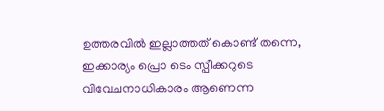ഉത്തരവിൽ ഇല്ലാത്തത് കൊണ്ട് തന്നെ, ഇക്കാര്യം പ്രൊ ടെം സ്പീക്കറുടെ വിവേചനാധികാരം ആണെന്ന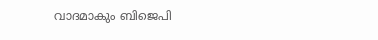വാദമാകും ബിജെപി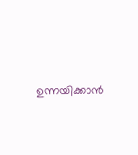ഉന്നയിക്കാൻ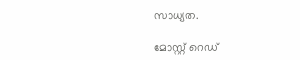സാധ്യത.

മോസ്റ്റ് റെഡ്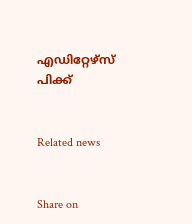എഡിറ്റേഴ്സ് പിക്ക്


Related news


Share on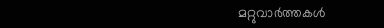മറ്റുവാര്‍ത്തകള്‍